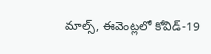మాల్స్, ఈవెంట్లలో కోవిడ్-19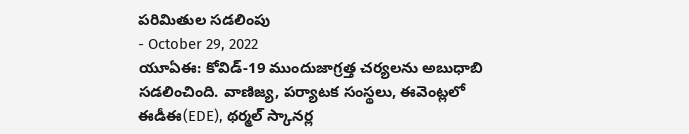పరిమితుల సడలింపు
- October 29, 2022
యూఏఈ: కోవిడ్-19 ముందుజాగ్రత్త చర్యలను అబుధాబి సడలించింది. వాణిజ్య, పర్యాటక సంస్థలు, ఈవెంట్లలో ఈడీఈ(EDE), థర్మల్ స్కానర్ల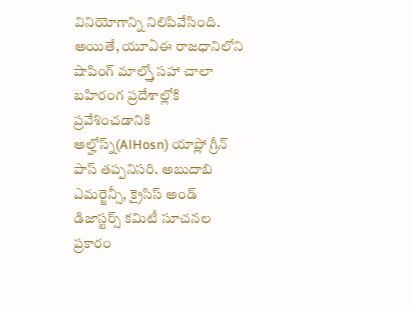వినియోగాన్ని నిలిపివేసింది. అయితే, యూఏఈ రాజధానిలోని షాపింగ్ మాల్స్తో సహా చాలా బహిరంగ ప్రదేశాల్లోకి ప్రవేశించడానికి అల్హోస్న్(AlHosn) యాప్లో గ్రీన్ పాస్ తప్పనిసరి. అబుదాబి ఎమర్జెన్సీ, క్రైసిస్ అండ్ డిజాస్టర్స్ కమిటీ సూచనల ప్రకారం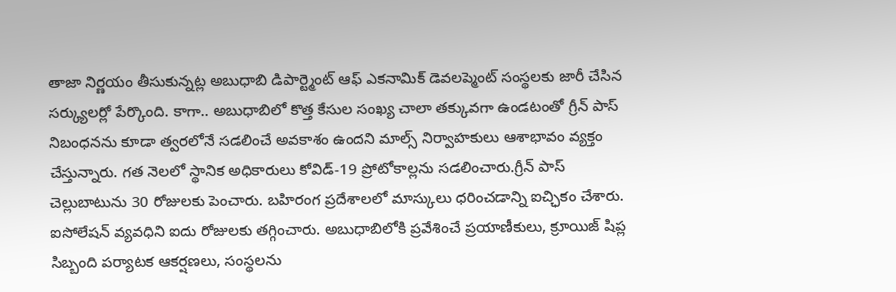తాజా నిర్ణయం తీసుకున్నట్ల అబుధాబి డిపార్ట్మెంట్ ఆఫ్ ఎకనామిక్ డెవలప్మెంట్ సంస్థలకు జారీ చేసిన సర్క్యులర్లో పేర్కొంది. కాగా.. అబుధాబిలో కొత్త కేసుల సంఖ్య చాలా తక్కువగా ఉండటంతో గ్రీన్ పాస్ నిబంధనను కూడా త్వరలోనే సడలించే అవకాశం ఉందని మాల్స్ నిర్వాహకులు ఆశాభావం వ్యక్తం చేస్తున్నారు. గత నెలలో స్థానిక అధికారులు కోవిడ్-19 ప్రోటోకాల్లను సడలించారు.గ్రీన్ పాస్ చెల్లుబాటును 30 రోజులకు పెంచారు. బహిరంగ ప్రదేశాలలో మాస్కులు ధరించడాన్ని ఐచ్ఛికం చేశారు. ఐసోలేషన్ వ్యవధిని ఐదు రోజులకు తగ్గించారు. అబుధాబిలోకి ప్రవేశించే ప్రయాణీకులు, క్రూయిజ్ షిప్ల సిబ్బంది పర్యాటక ఆకర్షణలు, సంస్థలను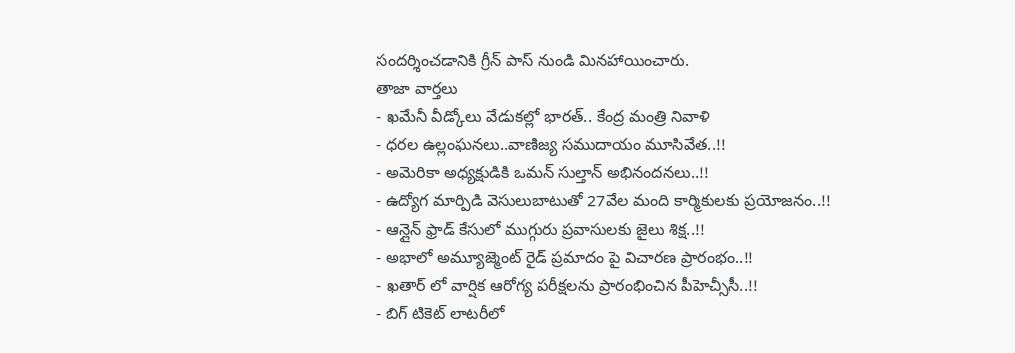సందర్శించడానికి గ్రీన్ పాస్ నుండి మినహాయించారు.
తాజా వార్తలు
- ఖమేనీ వీడ్కోలు వేడుకల్లో భారత్.. కేంద్ర మంత్రి నివాళి
- ధరల ఉల్లంఘనలు..వాణిజ్య సముదాయం మూసివేత..!!
- అమెరికా అధ్యక్షుడికి ఒమన్ సుల్తాన్ అభినందనలు..!!
- ఉద్యోగ మార్పిడి వెసులుబాటుతో 27వేల మంది కార్మికులకు ప్రయోజనం..!!
- ఆన్లైన్ ఫ్రాడ్ కేసులో ముగ్గురు ప్రవాసులకు జైలు శిక్ష..!!
- అభాలో అమ్యూజ్మెంట్ రైడ్ ప్రమాదం పై విచారణ ప్రారంభం..!!
- ఖతార్ లో వార్షిక ఆరోగ్య పరీక్షలను ప్రారంభించిన పీహెచ్సీసీ..!!
- బిగ్ టికెట్ లాటరీలో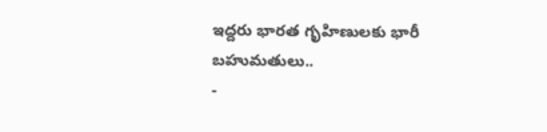ఇద్దరు భారత గృహిణులకు భారీ బహుమతులు..
-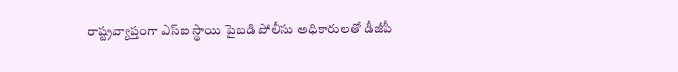రాష్ట్రవ్యాప్తంగా ఎస్ఐ స్థాయి పైబడి పోలీసు అధికారులతో డీజీపీ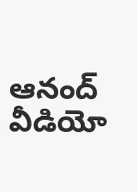ఆనంద్ వీడియో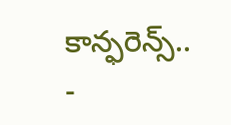కాన్ఫరెన్స్..
-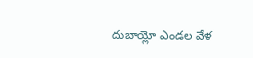దుబాయ్లో ఎండల వేళ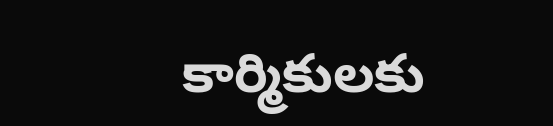కార్మికులకు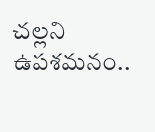చల్లని ఉపశమనం..